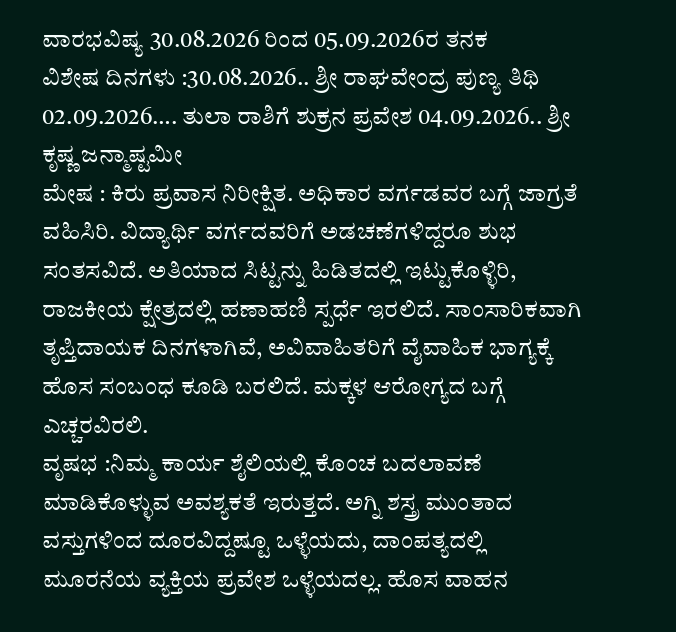ವಾರಭವಿಷ್ಯ 30.08.2026 ರಿಂದ 05.09.2026ರ ತನಕ
ವಿಶೇಷ ದಿನಗಳು :30.08.2026.. ಶ್ರೀ ರಾಘವೇಂದ್ರ ಪುಣ್ಯ ತಿಥಿ 02.09.2026…. ತುಲಾ ರಾಶಿಗೆ ಶುಕ್ರನ ಪ್ರವೇಶ 04.09.2026.. ಶ್ರೀ ಕೃಷ್ಣ ಜನ್ಮಾಷ್ಟಮೀ
ಮೇಷ : ಕಿರು ಪ್ರವಾಸ ನಿರೀಕ್ಷಿತ. ಅಧಿಕಾರ ವರ್ಗಡವರ ಬಗ್ಗೆ ಜಾಗ್ರತೆ ವಹಿಸಿರಿ. ವಿದ್ಯಾರ್ಥಿ ವರ್ಗದವರಿಗೆ ಅಡಚಣೆಗಳಿದ್ದರೂ ಶುಭ ಸಂತಸವಿದೆ. ಅತಿಯಾದ ಸಿಟ್ಟನ್ನು ಹಿಡಿತದಲ್ಲಿ ಇಟ್ಟುಕೊಳ್ಳಿರಿ, ರಾಜಕೀಯ ಕ್ಷೇತ್ರದಲ್ಲಿ ಹಣಾಹಣಿ ಸ್ಪರ್ಧೆ ಇರಲಿದೆ. ಸಾಂಸಾರಿಕವಾಗಿ ತೃಪ್ತಿದಾಯಕ ದಿನಗಳಾಗಿವೆ, ಅವಿವಾಹಿತರಿಗೆ ವೈವಾಹಿಕ ಭಾಗ್ಯಕ್ಕೆ ಹೊಸ ಸಂಬಂಧ ಕೂಡಿ ಬರಲಿದೆ. ಮಕ್ಕಳ ಆರೋಗ್ಯದ ಬಗ್ಗೆ ಎಚ್ಚರವಿರಲಿ.
ವೃಷಭ :ನಿಮ್ಮ ಕಾರ್ಯ ಶೈಲಿಯಲ್ಲಿ ಕೊಂಚ ಬದಲಾವಣೆ ಮಾಡಿಕೊಳ್ಳುವ ಅವಶ್ಯಕತೆ ಇರುತ್ತದೆ. ಅಗ್ನಿ ಶಸ್ತ್ರ ಮುಂತಾದ ವಸ್ತುಗಳಿಂದ ದೂರವಿದ್ದಷ್ಟೂ ಒಳ್ಳೆಯದು, ದಾಂಪತ್ಯದಲ್ಲಿ ಮೂರನೆಯ ವ್ಯಕ್ತಿಯ ಪ್ರವೇಶ ಒಳ್ಳೆಯದಲ್ಲ. ಹೊಸ ವಾಹನ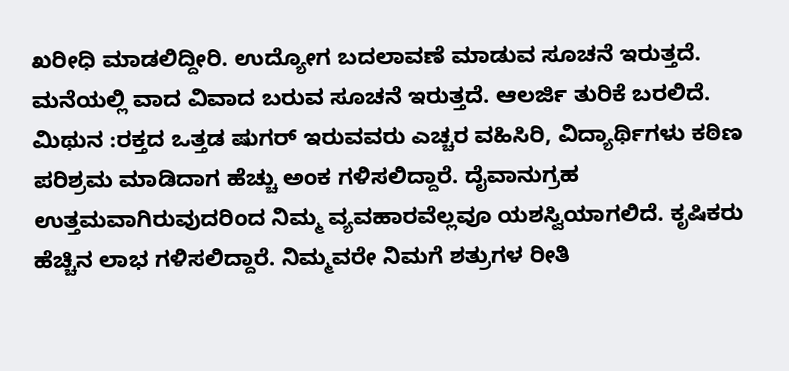ಖರೀಧಿ ಮಾಡಲಿದ್ದೀರಿ. ಉದ್ಯೋಗ ಬದಲಾವಣೆ ಮಾಡುವ ಸೂಚನೆ ಇರುತ್ತದೆ. ಮನೆಯಲ್ಲಿ ವಾದ ವಿವಾದ ಬರುವ ಸೂಚನೆ ಇರುತ್ತದೆ. ಆಲರ್ಜಿ ತುರಿಕೆ ಬರಲಿದೆ.
ಮಿಥುನ :ರಕ್ತದ ಒತ್ತಡ ಷುಗರ್ ಇರುವವರು ಎಚ್ಚರ ವಹಿಸಿರಿ, ವಿದ್ಯಾರ್ಥಿಗಳು ಕಠಿಣ ಪರಿಶ್ರಮ ಮಾಡಿದಾಗ ಹೆಚ್ಚು ಅಂಕ ಗಳಿಸಲಿದ್ದಾರೆ. ದೈವಾನುಗ್ರಹ ಉತ್ತಮವಾಗಿರುವುದರಿಂದ ನಿಮ್ಮ ವ್ಯವಹಾರವೆಲ್ಲವೂ ಯಶಸ್ವಿಯಾಗಲಿದೆ. ಕೃಷಿಕರು ಹೆಚ್ಚಿನ ಲಾಭ ಗಳಿಸಲಿದ್ದಾರೆ. ನಿಮ್ಮವರೇ ನಿಮಗೆ ಶತ್ರುಗಳ ರೀತಿ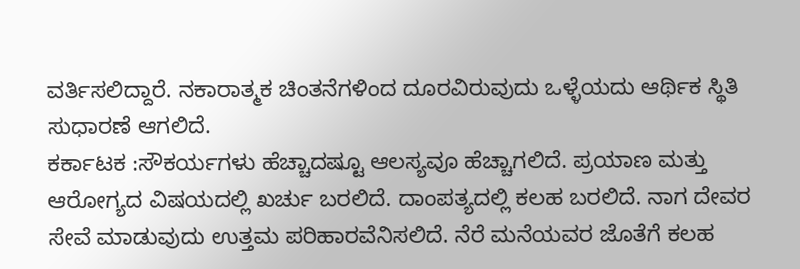ವರ್ತಿಸಲಿದ್ದಾರೆ. ನಕಾರಾತ್ಮಕ ಚಿಂತನೆಗಳಿಂದ ದೂರವಿರುವುದು ಒಳ್ಳೆಯದು ಆರ್ಥಿಕ ಸ್ಥಿತಿ ಸುಧಾರಣೆ ಆಗಲಿದೆ.
ಕರ್ಕಾಟಕ :ಸೌಕರ್ಯಗಳು ಹೆಚ್ಚಾದಷ್ಟೂ ಆಲಸ್ಯವೂ ಹೆಚ್ಚಾಗಲಿದೆ. ಪ್ರಯಾಣ ಮತ್ತು ಆರೋಗ್ಯದ ವಿಷಯದಲ್ಲಿ ಖರ್ಚು ಬರಲಿದೆ. ದಾಂಪತ್ಯದಲ್ಲಿ ಕಲಹ ಬರಲಿದೆ. ನಾಗ ದೇವರ ಸೇವೆ ಮಾಡುವುದು ಉತ್ತಮ ಪರಿಹಾರವೆನಿಸಲಿದೆ. ನೆರೆ ಮನೆಯವರ ಜೊತೆಗೆ ಕಲಹ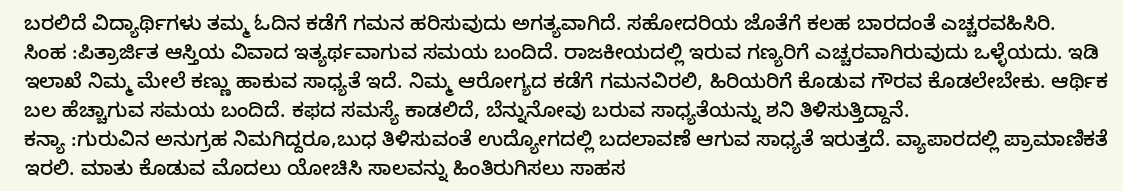ಬರಲಿದೆ ವಿದ್ಯಾರ್ಥಿಗಳು ತಮ್ಮ ಓದಿನ ಕಡೆಗೆ ಗಮನ ಹರಿಸುವುದು ಅಗತ್ಯವಾಗಿದೆ. ಸಹೋದರಿಯ ಜೊತೆಗೆ ಕಲಹ ಬಾರದಂತೆ ಎಚ್ಚರವಹಿಸಿರಿ.
ಸಿಂಹ :ಪಿತ್ರಾರ್ಜಿತ ಆಸ್ತಿಯ ವಿವಾದ ಇತ್ಯರ್ಥವಾಗುವ ಸಮಯ ಬಂದಿದೆ. ರಾಜಕೀಯದಲ್ಲಿ ಇರುವ ಗಣ್ಯರಿಗೆ ಎಚ್ಚರವಾಗಿರುವುದು ಒಳ್ಳೆಯದು. ಇಡಿ ಇಲಾಖೆ ನಿಮ್ಮ ಮೇಲೆ ಕಣ್ಣು ಹಾಕುವ ಸಾಧ್ಯತೆ ಇದೆ. ನಿಮ್ಮ ಆರೋಗ್ಯದ ಕಡೆಗೆ ಗಮನವಿರಲಿ, ಹಿರಿಯರಿಗೆ ಕೊಡುವ ಗೌರವ ಕೊಡಲೇಬೇಕು. ಆರ್ಥಿಕ ಬಲ ಹೆಚ್ಚಾಗುವ ಸಮಯ ಬಂದಿದೆ. ಕಫದ ಸಮಸ್ಯೆ ಕಾಡಲಿದೆ, ಬೆನ್ನುನೋವು ಬರುವ ಸಾಧ್ಯತೆಯನ್ನು ಶನಿ ತಿಳಿಸುತ್ತಿದ್ದಾನೆ.
ಕನ್ಯಾ :ಗುರುವಿನ ಅನುಗ್ರಹ ನಿಮಗಿದ್ದರೂ,ಬುಧ ತಿಳಿಸುವಂತೆ ಉದ್ಯೋಗದಲ್ಲಿ ಬದಲಾವಣೆ ಆಗುವ ಸಾಧ್ಯತೆ ಇರುತ್ತದೆ. ವ್ಯಾಪಾರದಲ್ಲಿ ಪ್ರಾಮಾಣಿಕತೆ ಇರಲಿ. ಮಾತು ಕೊಡುವ ಮೊದಲು ಯೋಚಿಸಿ ಸಾಲವನ್ನು ಹಿಂತಿರುಗಿಸಲು ಸಾಹಸ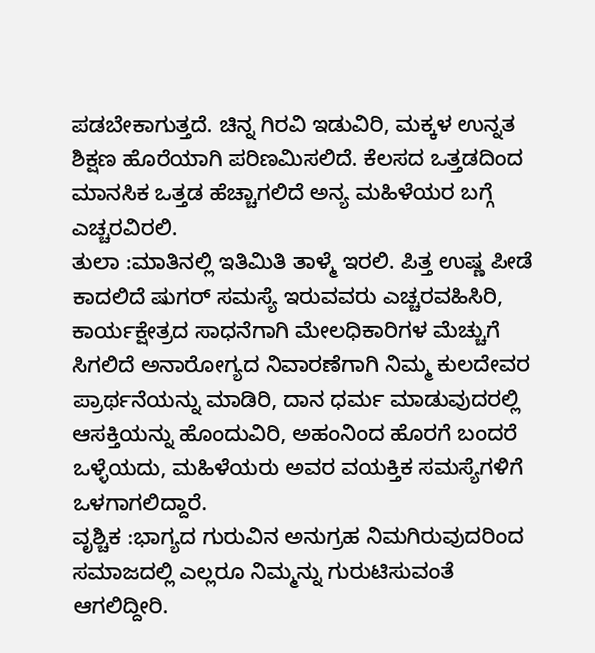ಪಡಬೇಕಾಗುತ್ತದೆ. ಚಿನ್ನ ಗಿರವಿ ಇಡುವಿರಿ, ಮಕ್ಕಳ ಉನ್ನತ ಶಿಕ್ಷಣ ಹೊರೆಯಾಗಿ ಪರಿಣಮಿಸಲಿದೆ. ಕೆಲಸದ ಒತ್ತಡದಿಂದ ಮಾನಸಿಕ ಒತ್ತಡ ಹೆಚ್ಚಾಗಲಿದೆ ಅನ್ಯ ಮಹಿಳೆಯರ ಬಗ್ಗೆ ಎಚ್ಚರವಿರಲಿ.
ತುಲಾ :ಮಾತಿನಲ್ಲಿ ಇತಿಮಿತಿ ತಾಳ್ಮೆ ಇರಲಿ. ಪಿತ್ತ ಉಷ್ಣ ಪೀಡೆ ಕಾದಲಿದೆ ಷುಗರ್ ಸಮಸ್ಯೆ ಇರುವವರು ಎಚ್ಚರವಹಿಸಿರಿ, ಕಾರ್ಯಕ್ಷೇತ್ರದ ಸಾಧನೆಗಾಗಿ ಮೇಲಧಿಕಾರಿಗಳ ಮೆಚ್ಚುಗೆ ಸಿಗಲಿದೆ ಅನಾರೋಗ್ಯದ ನಿವಾರಣೆಗಾಗಿ ನಿಮ್ಮ ಕುಲದೇವರ ಪ್ರಾರ್ಥನೆಯನ್ನು ಮಾಡಿರಿ, ದಾನ ಧರ್ಮ ಮಾಡುವುದರಲ್ಲಿ ಆಸಕ್ತಿಯನ್ನು ಹೊಂದುವಿರಿ, ಅಹಂನಿಂದ ಹೊರಗೆ ಬಂದರೆ ಒಳ್ಳೆಯದು, ಮಹಿಳೆಯರು ಅವರ ವಯಕ್ತಿಕ ಸಮಸ್ಯೆಗಳಿಗೆ ಒಳಗಾಗಲಿದ್ದಾರೆ.
ವೃಶ್ಚಿಕ :ಭಾಗ್ಯದ ಗುರುವಿನ ಅನುಗ್ರಹ ನಿಮಗಿರುವುದರಿಂದ ಸಮಾಜದಲ್ಲಿ ಎಲ್ಲರೂ ನಿಮ್ಮನ್ನು ಗುರುಟಿಸುವಂತೆ ಆಗಲಿದ್ದೀರಿ.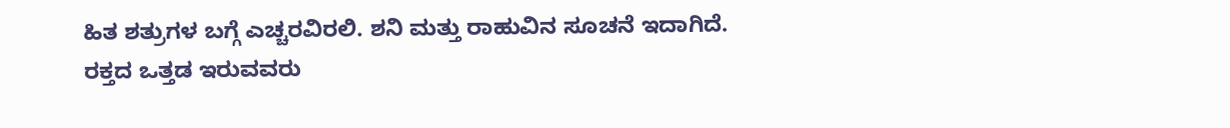ಹಿತ ಶತ್ರುಗಳ ಬಗ್ಗೆ ಎಚ್ಚರವಿರಲಿ. ಶನಿ ಮತ್ತು ರಾಹುವಿನ ಸೂಚನೆ ಇದಾಗಿದೆ. ರಕ್ತದ ಒತ್ತಡ ಇರುವವರು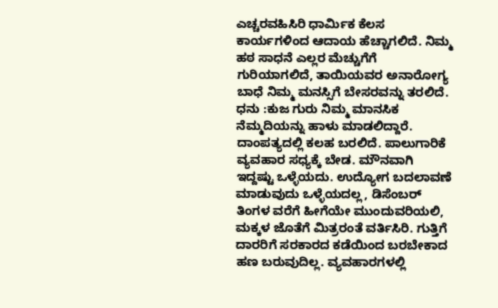ಎಚ್ಚರವಹಿಸಿರಿ ಧಾರ್ಮಿಕ ಕೆಲಸ ಕಾರ್ಯಗಳಿಂದ ಆದಾಯ ಹೆಚ್ಚಾಗಲಿದೆ. ನಿಮ್ಮ ಹಠ ಸಾಧನೆ ಎಲ್ಲರ ಮೆಚ್ಚುಗೆಗೆ ಗುರಿಯಾಗಲಿದೆ, ತಾಯಿಯವರ ಅನಾರೋಗ್ಯ ಬಾಧೆ ನಿಮ್ಮ ಮನಸ್ಸಿಗೆ ಬೇಸರವನ್ನು ತರಲಿದೆ.
ಧನು :ಕುಜ ಗುರು ನಿಮ್ಮ ಮಾನಸಿಕ ನೆಮ್ಮದಿಯನ್ನು ಹಾಳು ಮಾಡಲಿದ್ದಾರೆ. ದಾಂಪತ್ಯದಲ್ಲಿ ಕಲಹ ಬರಲಿದೆ. ಪಾಲುಗಾರಿಕೆ ವ್ಯವಹಾರ ಸಧ್ಯಕ್ಕೆ ಬೇಡ. ಮೌನವಾಗಿ ಇದ್ದಷ್ಟು ಒಳ್ಳೆಯದು. ಉದ್ಯೋಗ ಬದಲಾವಣೆ ಮಾಡುವುದು ಒಳ್ಳೆಯದಲ್ಲ, ಡಿಸೆಂಬರ್ ತಿಂಗಳ ವರೆಗೆ ಹೀಗೆಯೇ ಮುಂದುವರಿಯಲಿ, ಮಕ್ಕಳ ಜೊತೆಗೆ ಮಿತ್ರರಂತೆ ವರ್ತಿಸಿರಿ. ಗುತ್ತಿಗೆ ದಾರರಿಗೆ ಸರಕಾರದ ಕಡೆಯಿಂದ ಬರಬೇಕಾದ ಹಣ ಬರುವುದಿಲ್ಲ. ವ್ಯವಹಾರಗಳಲ್ಲಿ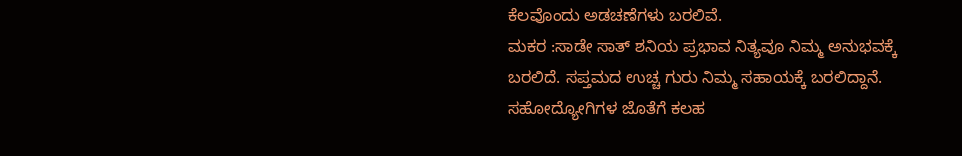ಕೆಲವೊಂದು ಅಡಚಣೆಗಳು ಬರಲಿವೆ.
ಮಕರ :ಸಾಡೇ ಸಾತ್ ಶನಿಯ ಪ್ರಭಾವ ನಿತ್ಯವೂ ನಿಮ್ಮ ಅನುಭವಕ್ಕೆ ಬರಲಿದೆ. ಸಪ್ತಮದ ಉಚ್ಚ ಗುರು ನಿಮ್ಮ ಸಹಾಯಕ್ಕೆ ಬರಲಿದ್ದಾನೆ. ಸಹೋದ್ಯೋಗಿಗಳ ಜೊತೆಗೆ ಕಲಹ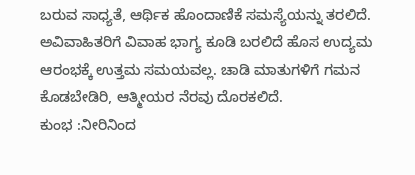ಬರುವ ಸಾಧ್ಯತೆ, ಆರ್ಥಿಕ ಹೊಂದಾಣಿಕೆ ಸಮಸ್ಯೆಯನ್ನು ತರಲಿದೆ. ಅವಿವಾಹಿತರಿಗೆ ವಿವಾಹ ಭಾಗ್ಯ ಕೂಡಿ ಬರಲಿದೆ ಹೊಸ ಉದ್ಯಮ ಆರಂಭಕ್ಕೆ ಉತ್ತಮ ಸಮಯವಲ್ಲ. ಚಾಡಿ ಮಾತುಗಳಿಗೆ ಗಮನ ಕೊಡಬೇಡಿರಿ, ಆತ್ಮೀಯರ ನೆರವು ದೊರಕಲಿದೆ.
ಕುಂಭ :ನೀರಿನಿಂದ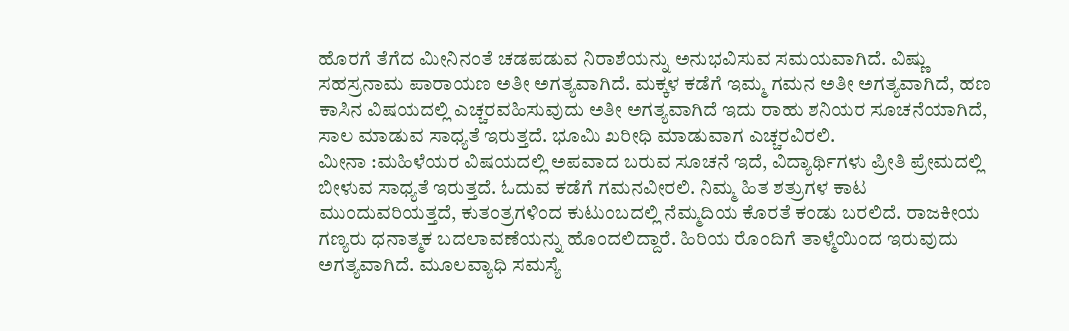ಹೊರಗೆ ತೆಗೆದ ಮೀನಿನಂತೆ ಚಡಪಡುವ ನಿರಾಶೆಯನ್ನು ಅನುಭವಿಸುವ ಸಮಯವಾಗಿದೆ. ವಿಷ್ಣು ಸಹಸ್ರನಾಮ ಪಾರಾಯಣ ಅತೀ ಅಗತ್ಯವಾಗಿದೆ. ಮಕ್ಕಳ ಕಡೆಗೆ ಇಮ್ಮ ಗಮನ ಅತೀ ಅಗತ್ಯವಾಗಿದೆ, ಹಣ ಕಾಸಿನ ವಿಷಯದಲ್ಲಿ ಎಚ್ಚರವಹಿಸುವುದು ಅತೀ ಅಗತ್ಯವಾಗಿದೆ ಇದು ರಾಹು ಶನಿಯರ ಸೂಚನೆಯಾಗಿದೆ, ಸಾಲ ಮಾಡುವ ಸಾಧ್ಯತೆ ಇರುತ್ತದೆ. ಭೂಮಿ ಖರೀಧಿ ಮಾಡುವಾಗ ಎಚ್ಚರವಿರಲಿ.
ಮೀನಾ :ಮಹಿಳೆಯರ ವಿಷಯದಲ್ಲಿ ಅಪವಾದ ಬರುವ ಸೂಚನೆ ಇದೆ, ವಿದ್ಯಾರ್ಥಿಗಳು ಪ್ರೀತಿ ಪ್ರೇಮದಲ್ಲಿ ಬೀಳುವ ಸಾಧ್ಯತೆ ಇರುತ್ತದೆ. ಓದುವ ಕಡೆಗೆ ಗಮನವೀರಲಿ. ನಿಮ್ಮ ಹಿತ ಶತ್ರುಗಳ ಕಾಟ ಮುಂದುವರಿಯತ್ತದೆ, ಕುತಂತ್ರಗಳಿಂದ ಕುಟುಂಬದಲ್ಲಿ ನೆಮ್ಮದಿಯ ಕೊರತೆ ಕಂಡು ಬರಲಿದೆ. ರಾಜಕೀಯ ಗಣ್ಯರು ಧನಾತ್ಮಕ ಬದಲಾವಣೆಯನ್ನು ಹೊಂದಲಿದ್ದಾರೆ. ಹಿರಿಯ ರೊಂದಿಗೆ ತಾಳ್ಮೆಯಿಂದ ಇರುವುದು ಅಗತ್ಯವಾಗಿದೆ. ಮೂಲವ್ಯಾಧಿ ಸಮಸ್ಯೆ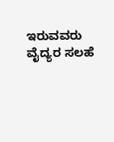ಇರುವವರು ವೈದ್ಯರ ಸಲಹೆ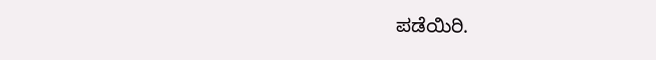ಪಡೆಯಿರಿ.